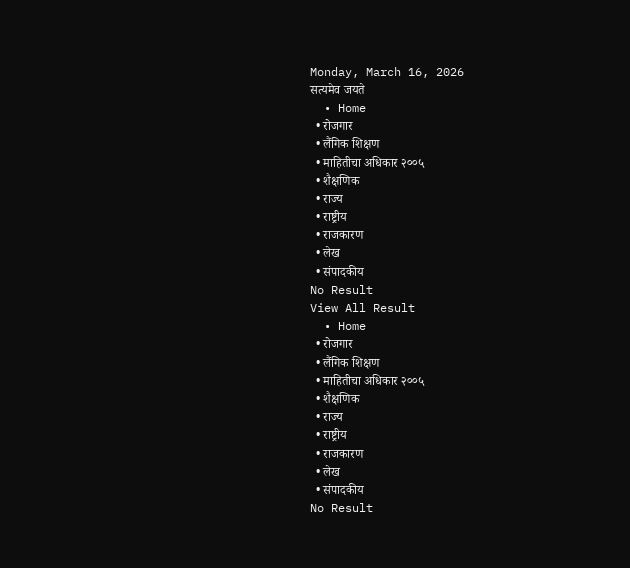Monday, March 16, 2026
सत्यमेव जयते
  • Home
  • रोजगार
  • लैंगिक शिक्षण
  • माहितीचा अधिकार २००५
  • शैक्षणिक
  • राज्य
  • राष्ट्रीय
  • राजकारण
  • लेख
  • संपादकीय
No Result
View All Result
  • Home
  • रोजगार
  • लैंगिक शिक्षण
  • माहितीचा अधिकार २००५
  • शैक्षणिक
  • राज्य
  • राष्ट्रीय
  • राजकारण
  • लेख
  • संपादकीय
No Result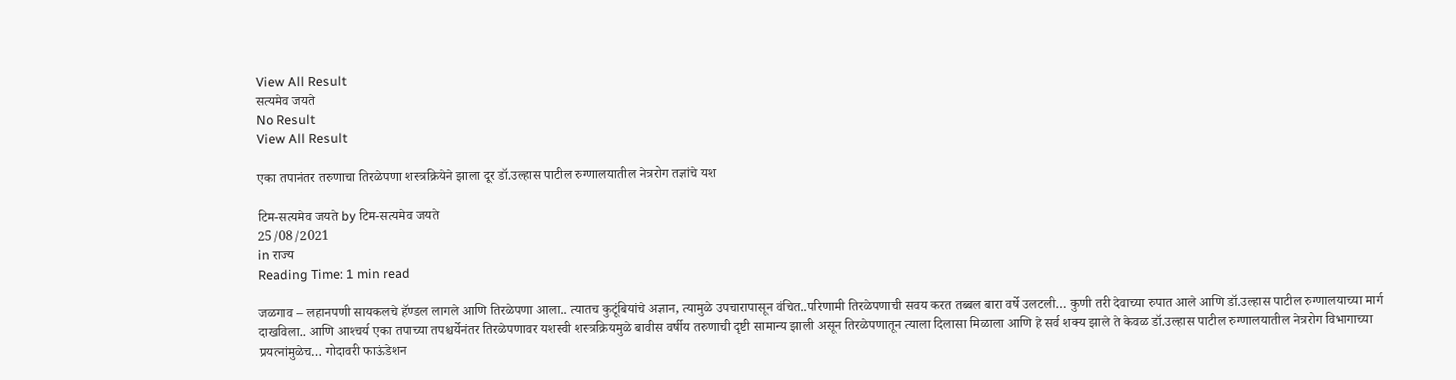View All Result
सत्यमेव जयते
No Result
View All Result

एका तपानंतर तरुणाचा तिरळेपणा शस्त्रक्रियेने झाला दूर डॉ.उल्हास पाटील रुग्णालयातील नेत्ररोग तज्ञांचे यश

टिम-सत्यमेव जयते by टिम-सत्यमेव जयते
25/08/2021
in राज्य
Reading Time: 1 min read

जळगाव – लहानपणी सायकलचे हॅण्डल लागले आणि तिरळेपणा आला.. त्यातच कुटूंबियांचे अज्ञान, त्यामुळे उपचारापासून वंचित..परिणामी तिरळेपणाची सवय करत तब्बल बारा वर्षे उलटली… कुणी तरी देवाच्या रुपात आले आणि डॉ.उल्हास पाटील रुग्णालयाच्या मार्ग दाखविला.. आणि आश्‍चर्य एका तपाच्या तपश्चर्येनंतर तिरळेपणावर यशस्वी शस्त्रक्रियमुळे बावीस वर्षीय तरुणाची दृष्टी सामान्य झाली असून तिरळेपणातून त्याला दिलासा मिळाला आणि हे सर्व शक्य झाले ते केवळ डॉ.उल्हास पाटील रुग्णालयातील नेत्ररोग विभागाच्या प्रयत्नांमुळेच… गोदावरी फाऊंडेशन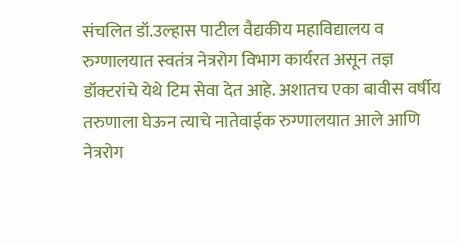संचलित डॉ.उल्हास पाटील वैद्यकीय महाविद्यालय व रुग्णालयात स्वतंत्र नेत्ररोग विभाग कार्यरत असून तज्ञ डॉक्टरांचे येथे टिम सेवा देत आहे. अशातच एका बावीस वर्षीय तरुणाला घेऊन त्याचे नातेवाईक रुग्णालयात आले आणि नेत्ररोग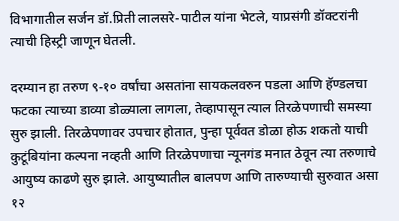विभागातील सर्जन डॉ.प्रिती लालसरे-पाटील यांना भेटले, याप्रसंगी डॉक्टरांनी त्याची हिस्ट्री जाणून घेतली.

दरम्यान हा तरुण ९-१० वर्षांचा असतांना सायकलवरुन पडला आणि हॅण्डलचा फटका त्याच्या डाव्या डोळ्याला लागला, तेव्हापासून त्याल तिरळेपणाची समस्या सुरु झाली. तिरळेपणावर उपचार होतात, पुन्हा पूर्ववत डोळा होऊ शकतो याची कुटूंबियांना कल्पना नव्हती आणि तिरळेपणाचा न्यूनगंड मनात ठेवून त्या तरुणाचे आयुष्य काढणे सुरु झाले. आयुष्यातील बालपण आणि तारुण्याची सुरुवात असा १२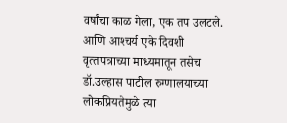वर्षांचा काळ गेला, एक तप उलटले. आणि आश्‍चर्य एके दिवशी वृत्‍तपत्राच्या माध्यमातून तसेच डॉ.उल्हास पाटील रुग्णालयाच्या लोकप्रियतेमुळे त्या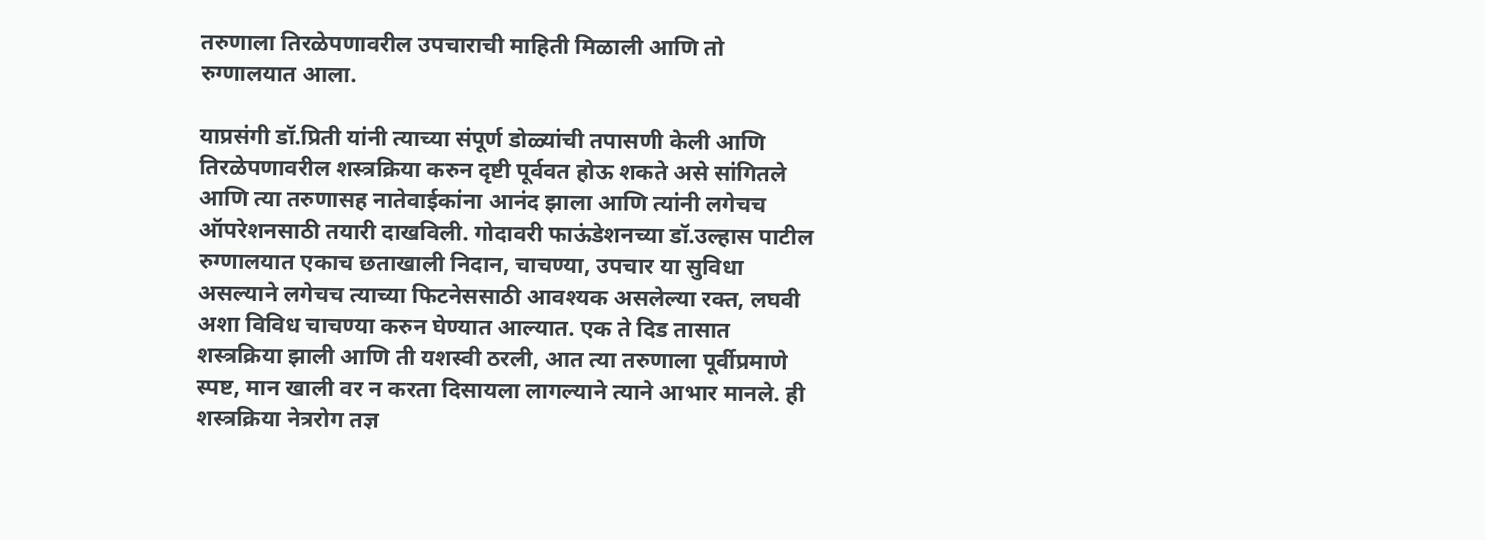तरुणाला तिरळेपणावरील उपचाराची माहिती मिळाली आणि तो रुग्णालयात आला.

याप्रसंगी डॉ.प्रिती यांनी त्याच्या संपूर्ण डोळ्यांची तपासणी केली आणि तिरळेपणावरील शस्त्रक्रिया करुन दृष्टी पूर्ववत होऊ शकते असे सांगितले आणि त्या तरुणासह नातेवाईकांना आनंद झाला आणि त्यांनी लगेचच ऑपरेशनसाठी तयारी दाखविली. गोदावरी फाऊंडेशनच्या डॉ.उल्हास पाटील रुग्णालयात एकाच छताखाली निदान, चाचण्या, उपचार या सुविधा असल्याने लगेचच त्याच्या फिटनेससाठी आवश्यक असलेल्या रक्‍त, लघवी अशा विविध चाचण्या करुन घेण्यात आल्यात. एक ते दिड तासात शस्त्रक्रिया झाली आणि ती यशस्वी ठरली, आत त्या तरुणाला पूर्वीप्रमाणे स्पष्ट, मान खाली वर न करता दिसायला लागल्याने त्याने आभार मानले. ही शस्त्रक्रिया नेत्ररोग तज्ञ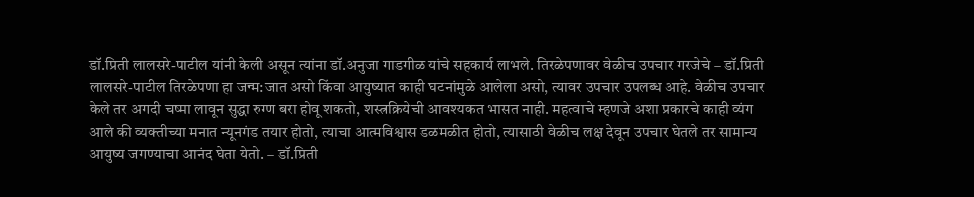डॉ.प्रिती लालसरे-पाटील यांनी केली असून त्यांना डॉ.अनुजा गाडगीळ यांचे सहकार्य लाभले. तिरळेपणावर वेळीच उपचार गरजेचे – डॉ.प्रिती लालसरे-पाटील तिरळेपणा हा जन्म:जात असो किंवा आयुष्यात काही घटनांमुळे आलेला असो, त्यावर उपचार उपलब्ध आहे. वेळीच उपचार केले तर अगदी चष्मा लावून सुद्धा रुग्ण बरा होवू शकतो, शस्त्रक्रियेची आवश्यकत भासत नाही. महत्वाचे म्हणजे अशा प्रकारचे काही व्यंग आले की व्यक्‍तीच्या मनात न्यूनगंड तयार होतो, त्याचा आत्मविश्वास डळमळीत होतो, त्यासाठी वेळीच लक्ष देवून उपचार घेतले तर सामान्य आयुष्य जगण्याचा आनंद घेता येतो. – डॉ.प्रिती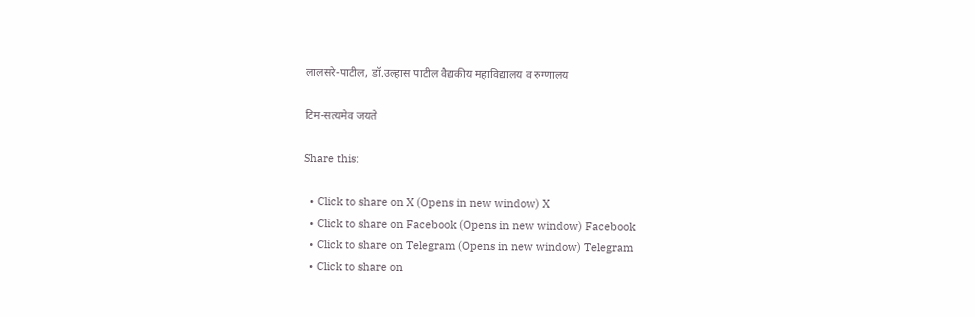लालसरे-पाटील, डॉ.उल्हास पाटील वैद्यकीय महाविद्यालय व रुग्णालय

टिम-सत्यमेव जयते

Share this:

  • Click to share on X (Opens in new window) X
  • Click to share on Facebook (Opens in new window) Facebook
  • Click to share on Telegram (Opens in new window) Telegram
  • Click to share on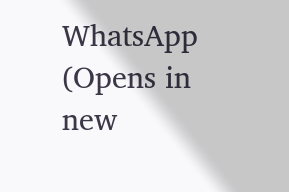WhatsApp (Opens in new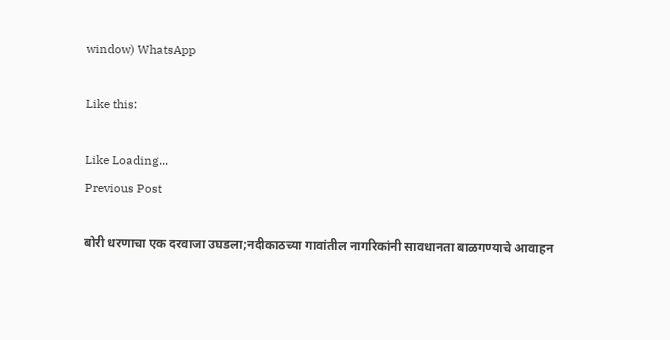window) WhatsApp

Like this:

Like Loading...
Previous Post

बोरी धरणाचा एक दरवाजा उघडला;नदीकाठच्या गावांतील नागरिकांनी सावधानता बाळगण्याचे आवाहन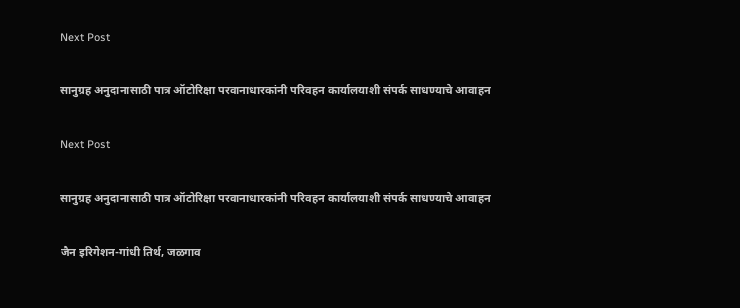Next Post

सानुग्रह अनुदानासाठी पात्र ऑटोरिक्षा परवानाधारकांनी परिवहन कार्यालयाशी संपर्क साधण्याचे आवाहन

Next Post

सानुग्रह अनुदानासाठी पात्र ऑटोरिक्षा परवानाधारकांनी परिवहन कार्यालयाशी संपर्क साधण्याचे आवाहन

जैन इरिगेशन-गांधी तिर्थ, जळगाव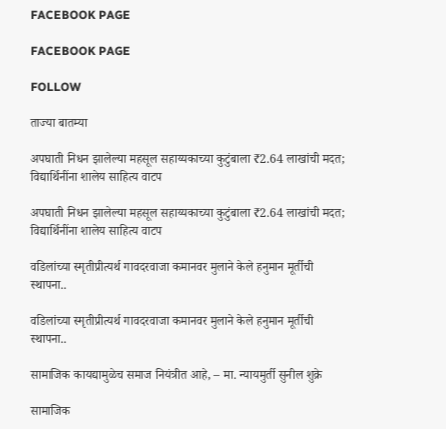FACEBOOK PAGE

FACEBOOK PAGE

FOLLOW

ताज्या बातम्या

अपघाती निधन झालेल्या महसूल सहाय्यकाच्या कुटुंबाला ₹2.64 लाखांची मदत; विद्यार्थिनींना शालेय साहित्य वाटप

अपघाती निधन झालेल्या महसूल सहाय्यकाच्या कुटुंबाला ₹2.64 लाखांची मदत; विद्यार्थिनींना शालेय साहित्य वाटप

वडिलांच्या स्मृतीप्रीत्यर्थ गावदरवाजा कमानवर मुलाने केले हनुमान मूर्तीची स्थापना..

वडिलांच्या स्मृतीप्रीत्यर्थ गावदरवाजा कमानवर मुलाने केले हनुमान मूर्तीची स्थापना..

सामाजिक कायद्यामुळेच समाज नियंत्रीत आहे, – मा. न्यायमुर्ती सुनील शुक्रे

सामाजिक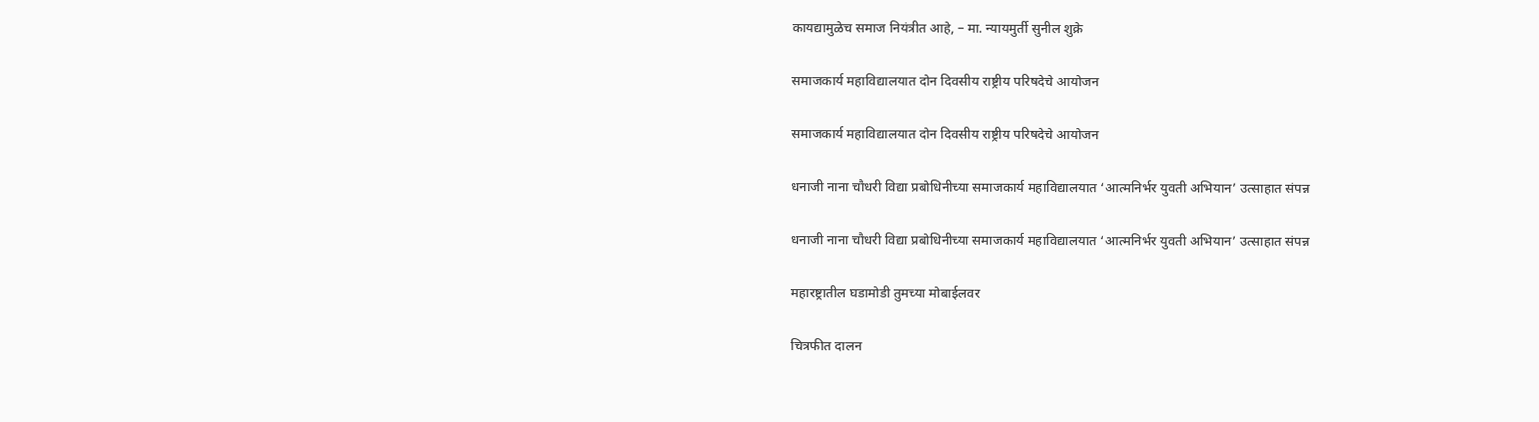कायद्यामुळेच समाज नियंत्रीत आहे, – मा. न्यायमुर्ती सुनील शुक्रे

समाजकार्य महाविद्यालयात दोन दिवसीय राष्ट्रीय परिषदेचे आयोजन

समाजकार्य महाविद्यालयात दोन दिवसीय राष्ट्रीय परिषदेचे आयोजन

धनाजी नाना चौधरी विद्या प्रबोधिनीच्या समाजकार्य महाविद्यालयात ‘आत्मनिर्भर युवती अभियान’ उत्साहात संपन्न

धनाजी नाना चौधरी विद्या प्रबोधिनीच्या समाजकार्य महाविद्यालयात ‘आत्मनिर्भर युवती अभियान’ उत्साहात संपन्न

महारष्ट्रातील घडामोडी तुमच्या मोबाईलवर

चित्रफीत दालन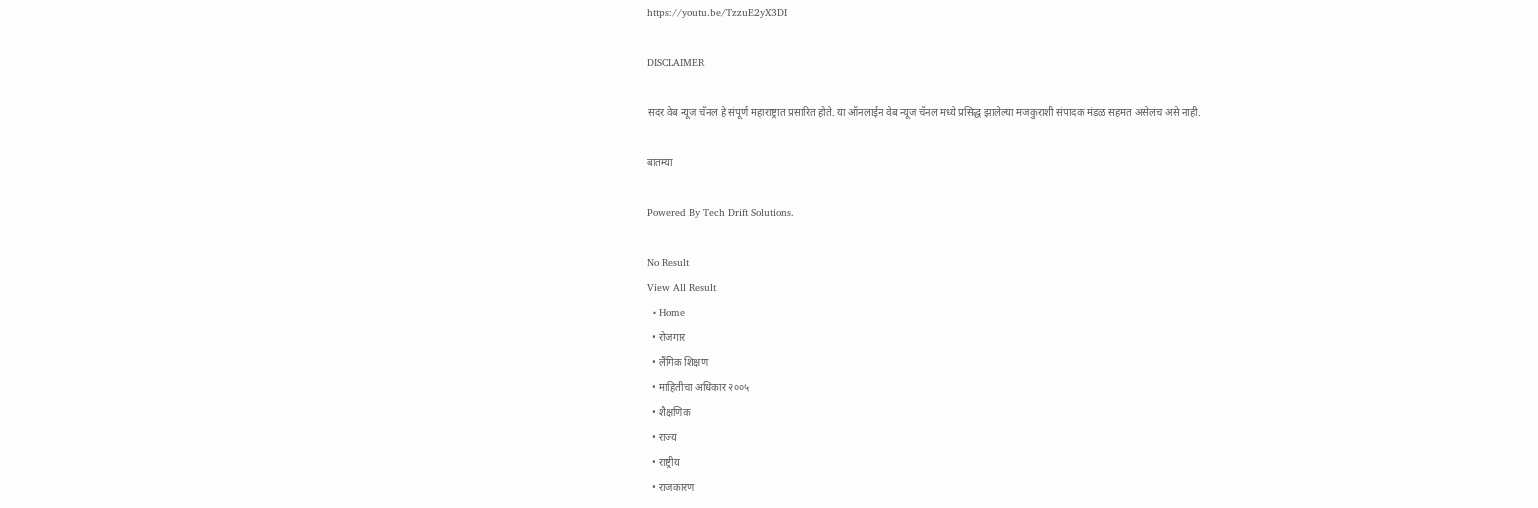https://youtu.be/TzzuE2yX3DI

DISCLAIMER

सदर वेब न्यूज चॅनल हे संपूर्ण महाराष्ट्रात प्रसारित होते. या ऑनलाईन वेब न्यूज चॅनल मध्ये प्रसिद्ध झालेल्या मजकुराशी संपादक मंडळ सहमत असेलच असे नाही.

बातम्या

Powered By Tech Drift Solutions.

No Result
View All Result
  • Home
  • रोजगार
  • लैंगिक शिक्षण
  • माहितीचा अधिकार २००५
  • शैक्षणिक
  • राज्य
  • राष्ट्रीय
  • राजकारण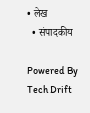• लेख
  • संपादकीय

Powered By Tech Drift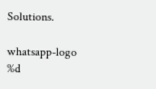Solutions.

whatsapp-logo
%d